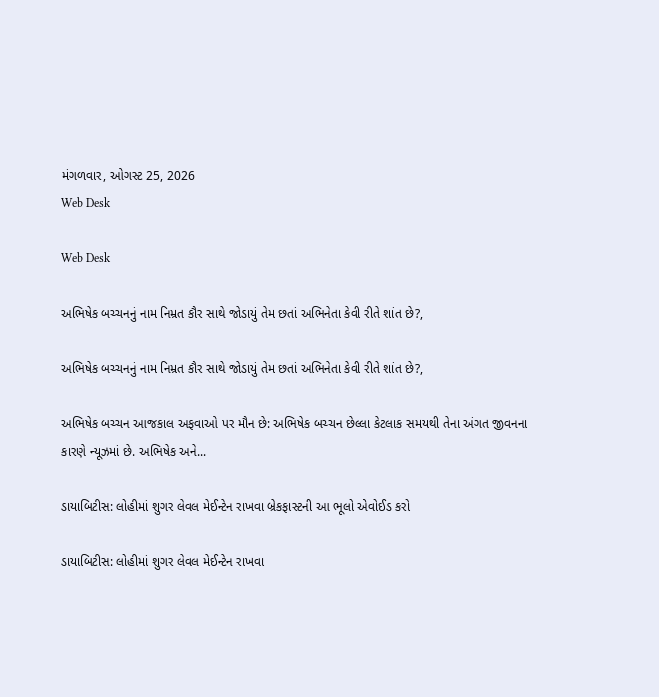મંગળવાર, ઓગસ્ટ 25, 2026
Web Desk

Web Desk

અભિષેક બચ્ચનનું નામ નિમ્રત કૌર સાથે જોડાયું તેમ છતાં અભિનેતા કેવી રીતે શાંત છે?,

અભિષેક બચ્ચનનું નામ નિમ્રત કૌર સાથે જોડાયું તેમ છતાં અભિનેતા કેવી રીતે શાંત છે?,

અભિષેક બચ્ચન આજકાલ અફવાઓ પર મૌન છે: અભિષેક બચ્ચન છેલ્લા કેટલાક સમયથી તેના અંગત જીવનના કારણે ન્યૂઝમાં છે. અભિષેક અને...

ડાયાબિટીસ: લોહીમાં શુગર લેવલ મેઈન્ટેન રાખવા બ્રેકફાસ્ટની આ ભૂલો એવોઈડ કરો

ડાયાબિટીસ: લોહીમાં શુગર લેવલ મેઈન્ટેન રાખવા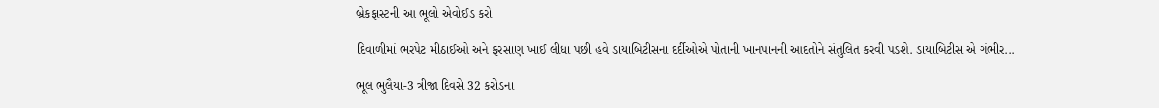બ્રેકફાસ્ટની આ ભૂલો એવોઈડ કરો

દિવાળીમાં ભરપેટ મીઠાઈઓ અને ફરસાણ ખાઈ લીધા પછી હવે ડાયાબિટીસના દર્દીઓએ પોતાની ખાનપાનની આદતોને સંતુલિત કરવી પડશે. ડાયાબિટીસ એ ગંભીર...

ભૂલ ભુલૈયા-3 ત્રીજા દિવસે 32 કરોડના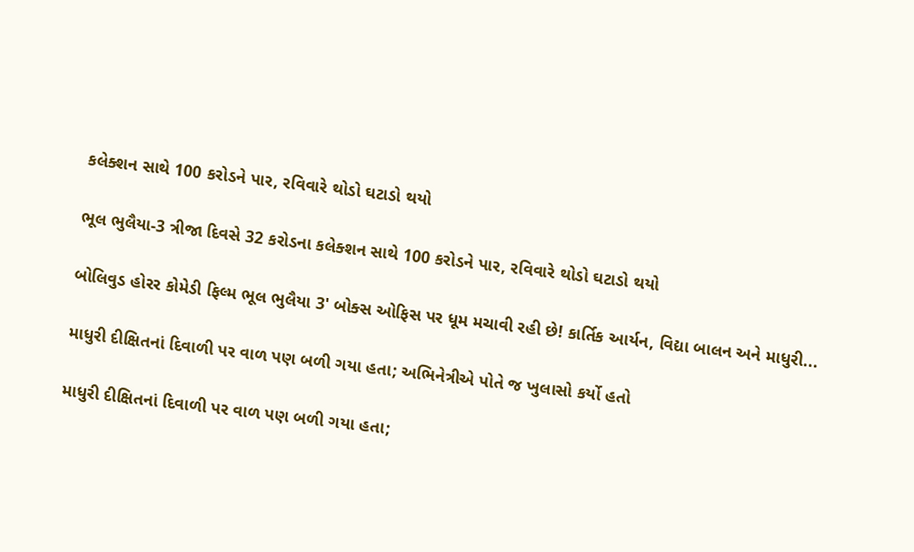કલેક્શન સાથે 100 કરોડને પાર, રવિવારે થોડો ઘટાડો થયો

ભૂલ ભુલૈયા-3 ત્રીજા દિવસે 32 કરોડના કલેક્શન સાથે 100 કરોડને પાર, રવિવારે થોડો ઘટાડો થયો

બોલિવુડ હોરર કોમેડી ફિલ્મ ભૂલ ભુલૈયા 3' બોક્સ ઓફિસ પર ધૂમ મચાવી રહી છે! કાર્તિક આર્યન, વિદ્યા બાલન અને માધુરી...

માધુરી દીક્ષિતનાં દિવાળી પર વાળ પણ બળી ગયા હતા; અભિનેત્રીએ પોતે જ ખુલાસો કર્યો હતો

માધુરી દીક્ષિતનાં દિવાળી પર વાળ પણ બળી ગયા હતા;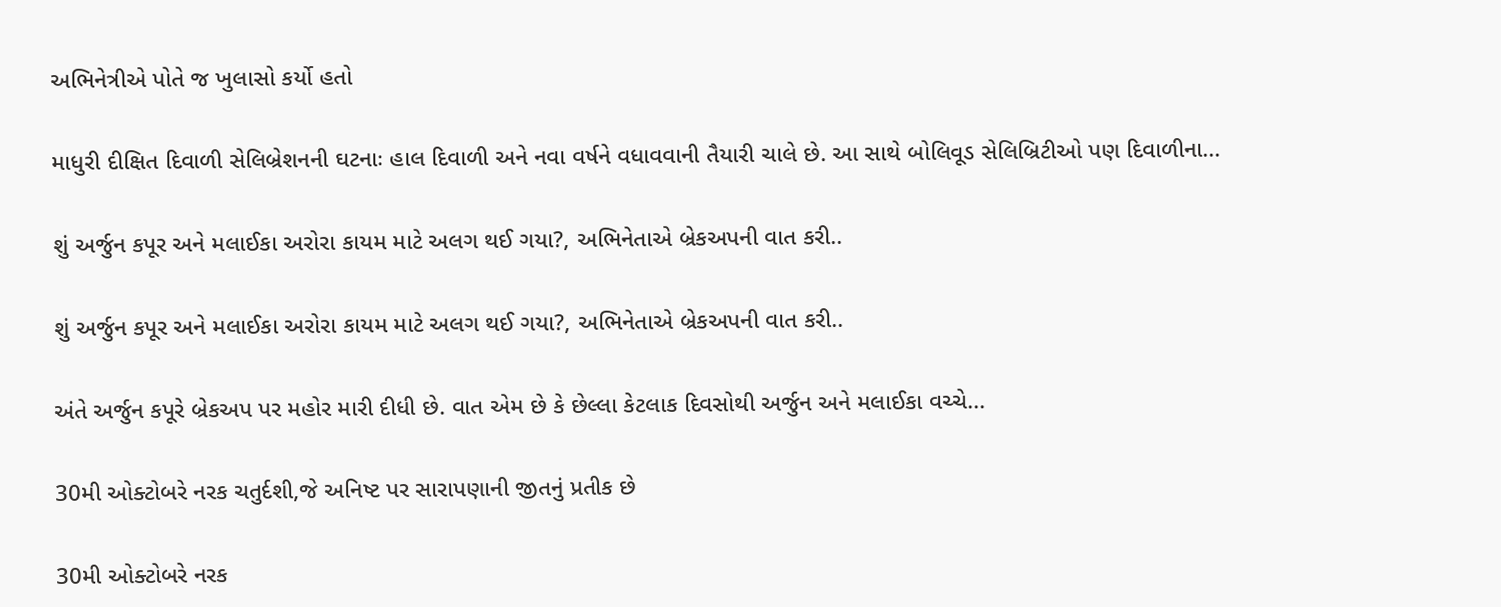અભિનેત્રીએ પોતે જ ખુલાસો કર્યો હતો

માધુરી દીક્ષિત દિવાળી સેલિબ્રેશનની ઘટનાઃ હાલ દિવાળી અને નવા વર્ષને વધાવવાની તૈયારી ચાલે છે. આ સાથે બોલિવૂડ સેલિબ્રિટીઓ પણ દિવાળીના...

શું અર્જુન કપૂર અને મલાઈકા અરોરા કાયમ માટે અલગ થઈ ગયા?, અભિનેતાએ બ્રેકઅપની વાત કરી..

શું અર્જુન કપૂર અને મલાઈકા અરોરા કાયમ માટે અલગ થઈ ગયા?, અભિનેતાએ બ્રેકઅપની વાત કરી..

અંતે અર્જુન કપૂરે બ્રેકઅપ પર મહોર મારી દીધી છે. વાત એમ છે કે છેલ્લા કેટલાક દિવસોથી અર્જુન અને મલાઈકા વચ્ચે...

30મી ઓક્ટોબરે નરક ચતુર્દશી,જે અનિષ્ટ પર સારાપણાની જીતનું પ્રતીક છે

30મી ઓક્ટોબરે નરક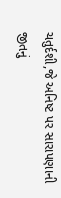ચતુર્દશી,જે અનિષ્ટ પર સારાપણાની જીતનું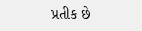પ્રતીક છે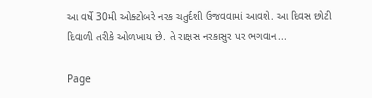આ વર્ષે 30મી ઓક્ટોબરે નરક ચતુર્દશી ઉજવવામાં આવશે. આ દિવસ છોટી દિવાળી તરીકે ઓળખાય છે. તે રાક્ષસ નરકાસુર પર ભગવાન...

Page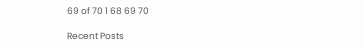69 of 70 1 68 69 70

Recent Posts